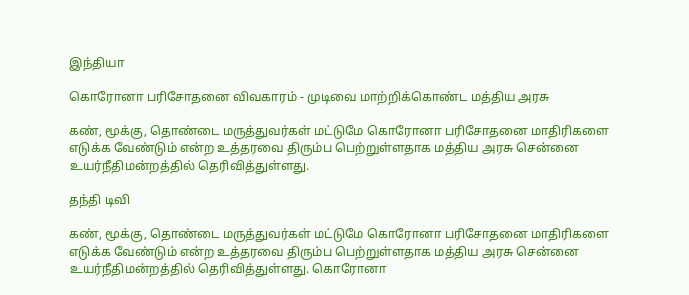இந்தியா

கொரோனா பரிசோதனை விவகாரம் - முடிவை மாற்றிக்கொண்ட மத்திய அரசு

கண், மூக்கு, தொண்டை மருத்துவர்கள் மட்டுமே கொரோனா பரிசோதனை மாதிரிகளை எடுக்க வேண்டும் என்ற உத்தரவை திரும்ப பெற்றுள்ளதாக மத்திய அரசு சென்னை உயர்நீதிமன்றத்தில் தெரிவித்துள்ளது.

தந்தி டிவி

கண், மூக்கு, தொண்டை மருத்துவர்கள் மட்டுமே கொரோனா பரிசோதனை மாதிரிகளை எடுக்க வேண்டும் என்ற உத்தரவை திரும்ப பெற்றுள்ளதாக மத்திய அரசு சென்னை உயர்நீதிமன்றத்தில் தெரிவித்துள்ளது. கொரோனா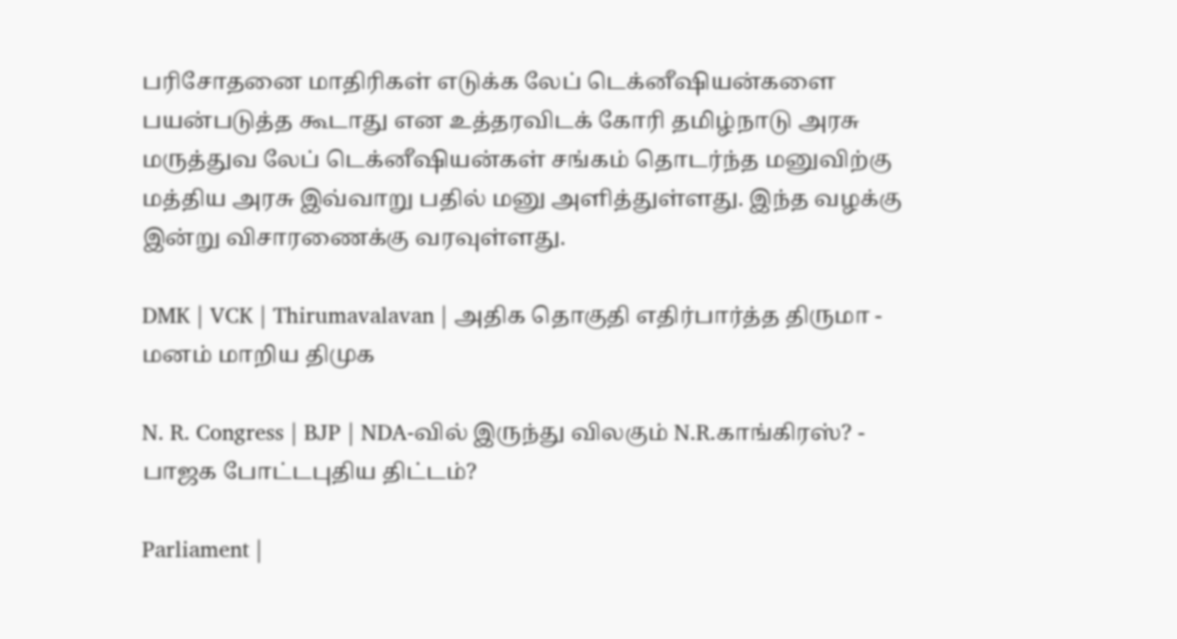பரிசோதனை மாதிரிகள் எடுக்க லேப் டெக்னீஷியன்களை பயன்படுத்த கூடாது என உத்தரவிடக் கோரி தமிழ்நாடு அரசு மருத்துவ லேப் டெக்னீஷியன்கள் சங்கம் தொடர்ந்த மனுவிற்கு மத்திய அரசு இவ்வாறு பதில் மனு அளித்துள்ளது. இந்த வழக்கு இன்று விசாரணைக்கு வரவுள்ளது.

DMK | VCK | Thirumavalavan | அதிக தொகுதி எதிர்பார்த்த திருமா - மனம் மாறிய திமுக

N. R. Congress | BJP | NDA-வில் இருந்து விலகும் N.R.காங்கிரஸ்? - பாஜக போட்டபுதிய திட்டம்?

Parliament |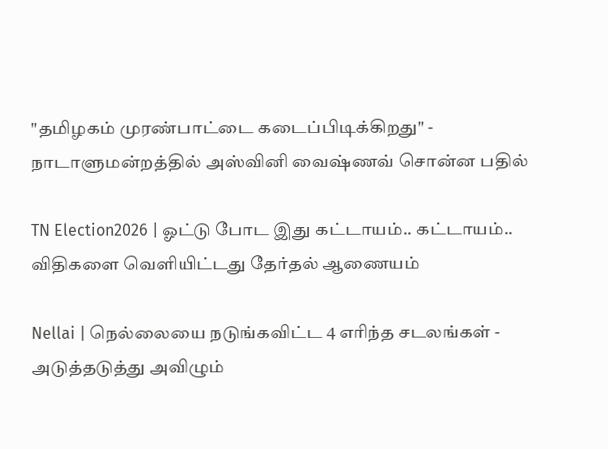"தமிழகம் முரண்பாட்டை கடைப்பிடிக்கிறது" - நாடாளுமன்றத்தில் அஸ்வினி வைஷ்ணவ் சொன்ன பதில்

TN Election2026 | ஓட்டு போட இது கட்டாயம்.. கட்டாயம்.. விதிகளை வெளியிட்டது தேர்தல் ஆணையம்

Nellai | நெல்லையை நடுங்கவிட்ட 4 எரிந்த சடலங்கள் - அடுத்தடுத்து அவிழும்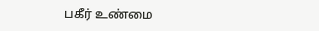பகீர் உண்மை